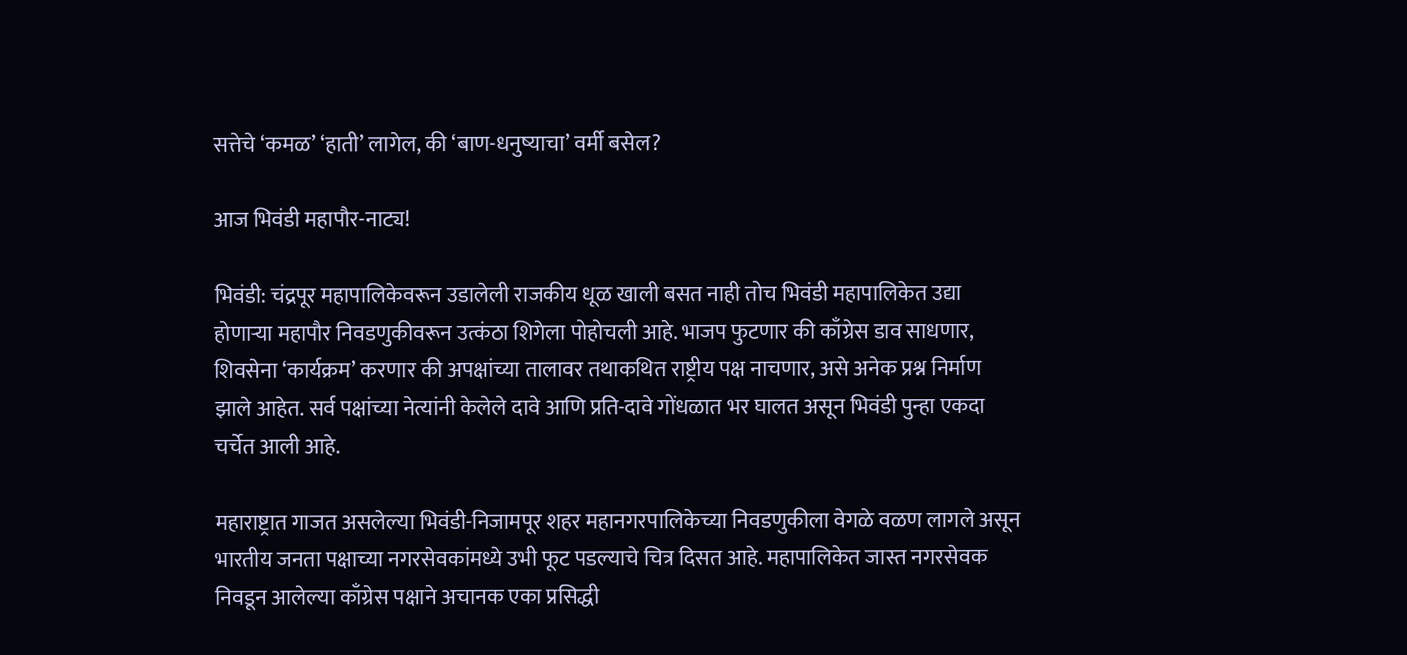सत्तेचे ‘कमळ’ ‘हाती’ लागेल, की ‘बाण-धनुष्याचा’ वर्मी बसेल?

आज भिवंडी महापौर-नाट्य!

भिवंडी: चंद्रपूर महापालिकेवरून उडालेली राजकीय धूळ खाली बसत नाही तोच भिवंडी महापालिकेत उद्या होणाऱ्या महापौर निवडणुकीवरून उत्कंठा शिगेला पोहोचली आहे. भाजप फुटणार की काँग्रेस डाव साधणार, शिवसेना ‘कार्यक्रम’ करणार की अपक्षांच्या तालावर तथाकथित राष्ट्रीय पक्ष नाचणार, असे अनेक प्रश्न निर्माण झाले आहेत. सर्व पक्षांच्या नेत्यांनी केलेले दावे आणि प्रति-दावे गोंधळात भर घालत असून भिवंडी पुन्हा एकदा चर्चेत आली आहे.

महाराष्ट्रात गाजत असलेल्या भिवंडी-निजामपूर शहर महानगरपालिकेच्या निवडणुकीला वेगळे वळण लागले असून भारतीय जनता पक्षाच्या नगरसेवकांमध्ये उभी फूट पडल्याचे चित्र दिसत आहे. महापालिकेत जास्त नगरसेवक निवडून आलेल्या काँग्रेस पक्षाने अचानक एका प्रसिद्धी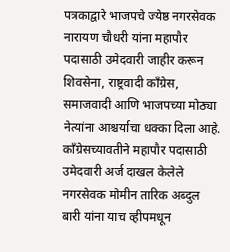पत्रकाद्वारे भाजपचे ज्येष्ठ नगरसेवक नारायण चौधरी यांना महापौर पदासाठी उमेदवारी जाहीर करून शिवसेना, राष्ट्रवादी काँग्रेस, समाजवादी आणि भाजपच्या मोठ्या नेत्यांना आश्चर्याचा धक्का दिला आहे. काँग्रेसच्यावतीने महापौर पदासाठी उमेदवारी अर्ज दाखल केलेले नगरसेवक मोमीन तारिक अब्दुल बारी यांना याच व्हीपमधून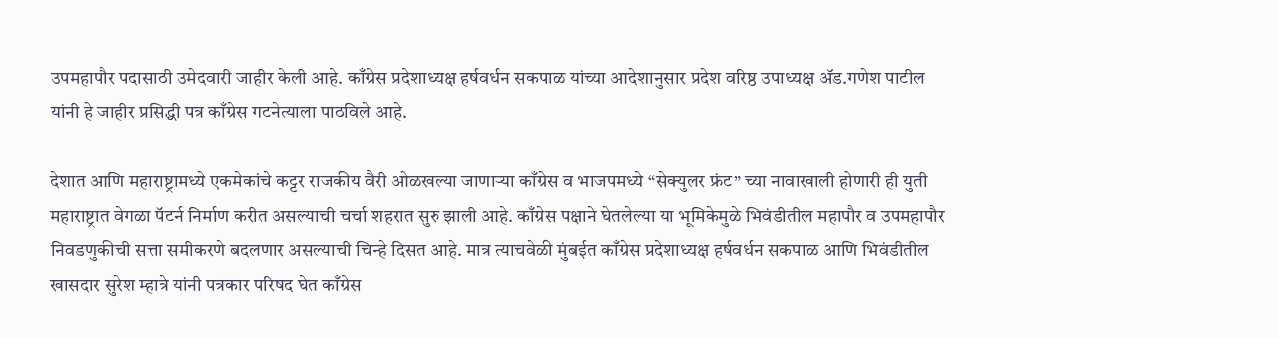उपमहापौर पदासाठी उमेदवारी जाहीर केली आहे. काँग्रेस प्रदेशाध्यक्ष हर्षवर्धन सकपाळ यांच्या आदेशानुसार प्रदेश वरिष्ठ उपाध्यक्ष ॲड.गणेश पाटील यांनी हे जाहीर प्रसिद्धी पत्र काँग्रेस गटनेत्याला पाठविले आहे.

देशात आणि महाराष्ट्रामध्ये एकमेकांचे कट्टर राजकीय वैरी ओळखल्या जाणाऱ्या काँग्रेस व भाजपमध्ये “सेक्युलर फ्रंट” च्या नावाखाली होणारी ही युती महाराष्ट्रात वेगळा पॅटर्न निर्माण करीत असल्याची चर्चा शहरात सुरु झाली आहे. काँग्रेस पक्षाने घेतलेल्या या भूमिकेमुळे भिवंडीतील महापौर व उपमहापौर निवडणुकीची सत्ता समीकरणे बदलणार असल्याची चिन्हे दिसत आहे. मात्र त्याचवेळी मुंबईत काँग्रेस प्रदेशाध्यक्ष हर्षवर्धन सकपाळ आणि भिवंडीतील खासदार सुरेश म्हात्रे यांनी पत्रकार परिषद घेत काँग्रेस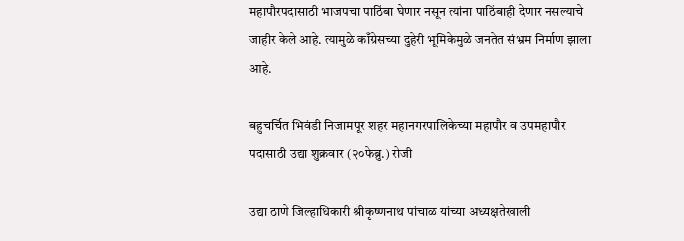महापौरपदासाठी भाजपचा पाठिंबा घेणार नसून त्यांना पाठिंबाही देणार नसल्याचे जाहीर केले आहे. त्यामुळे काँग्रेसच्या दुहेरी भूमिकेमुळे जनतेत संभ्रम निर्माण झाला आहे.

बहुचर्चित भिवंडी निजामपूर शहर महानगरपालिकेच्या महापौर व उपमहापौर पदासाठी उद्या शुक्रवार (२०फेब्रु.) रोजी

उद्या ठाणे जिल्हाधिकारी श्रीकृष्णनाथ पांचाळ यांच्या अध्यक्षतेखाली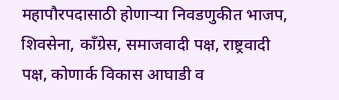महापौरपदासाठी होणाऱ्या निवडणुकीत भाजप, शिवसेना, काँग्रेस, समाजवादी पक्ष, राष्ट्रवादी पक्ष, कोणार्क विकास आघाडी व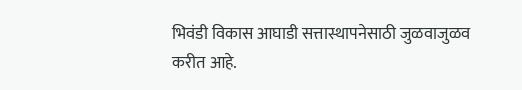भिवंडी विकास आघाडी सत्तास्थापनेसाठी जुळवाजुळव करीत आहे.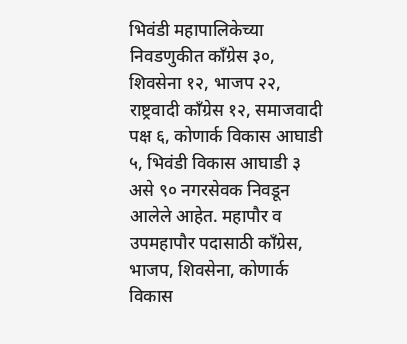भिवंडी महापालिकेच्या निवडणुकीत काँग्रेस ३०, शिवसेना १२, भाजप २२, राष्ट्रवादी काँग्रेस १२, समाजवादी पक्ष ६, कोणार्क विकास आघाडी ५, भिवंडी विकास आघाडी ३ असे ९० नगरसेवक निवडून आलेले आहेत. महापौर व उपमहापौर पदासाठी काँग्रेस, भाजप, शिवसेना, कोणार्क विकास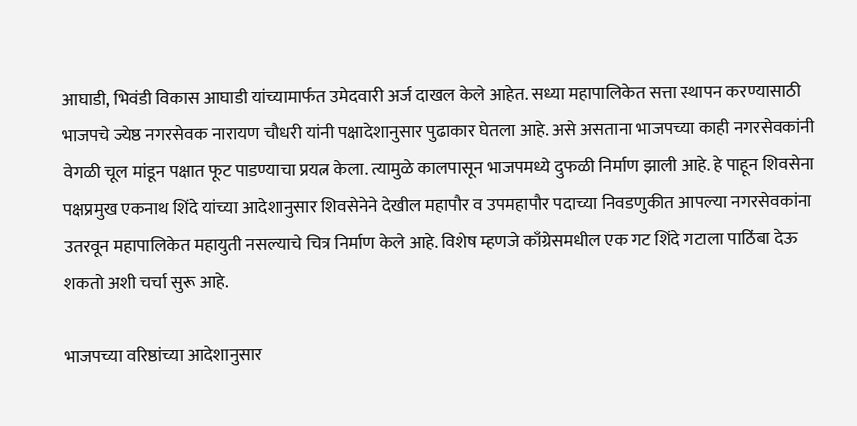आघाडी, भिवंडी विकास आघाडी यांच्यामार्फत उमेदवारी अर्ज दाखल केले आहेत. सध्या महापालिकेत सत्ता स्थापन करण्यासाठी भाजपचे ज्येष्ठ नगरसेवक नारायण चौधरी यांनी पक्षादेशानुसार पुढाकार घेतला आहे. असे असताना भाजपच्या काही नगरसेवकांनी वेगळी चूल मांडून पक्षात फूट पाडण्याचा प्रयत्न केला. त्यामुळे कालपासून भाजपमध्ये दुफळी निर्माण झाली आहे. हे पाहून शिवसेना पक्षप्रमुख एकनाथ शिंदे यांच्या आदेशानुसार शिवसेनेने देखील महापौर व उपमहापौर पदाच्या निवडणुकीत आपल्या नगरसेवकांना उतरवून महापालिकेत महायुती नसल्याचे चित्र निर्माण केले आहे. विशेष म्हणजे काँग्रेसमधील एक गट शिंदे गटाला पाठिंबा देऊ शकतो अशी चर्चा सुरू आहे.

भाजपच्या वरिष्ठांच्या आदेशानुसार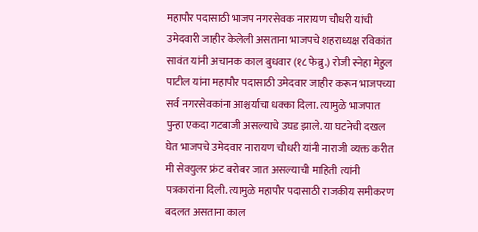महापौर पदासाठी भाजप नगरसेवक नारायण चौधरी यांची उमेदवारी जाहीर केलेली असताना भाजपचे शहराध्यक्ष रविकांत सावंत यांनी अचानक काल बुधवार (१८ फेब्रु.) रोजी स्नेहा मेहुल पाटील यांना महापौर पदासाठी उमेदवार जाहीर करून भाजपच्या सर्व नगरसेवकांना आश्चर्याचा धक्का दिला. त्यामुळे भाजपात पुन्हा एकदा गटबाजी असल्याचे उघड झाले. या घटनेची दखल घेत भाजपचे उमेदवार नारायण चौधरी यांनी नाराजी व्यक्त करीत मी सेक्युलर फ्रंट बरोबर जात असल्याची माहिती त्यांनी पत्रकारांना दिली. त्यामुळे महापौर पदासाठी राजकीय समीकरण बदलत असताना काल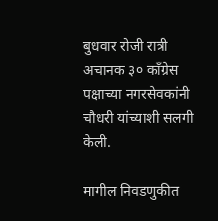बुधवार रोजी रात्री अचानक ३० काँग्रेस पक्षाच्या नगरसेवकांनी चौधरी यांच्याशी सलगी केली.

मागील निवडणुकीत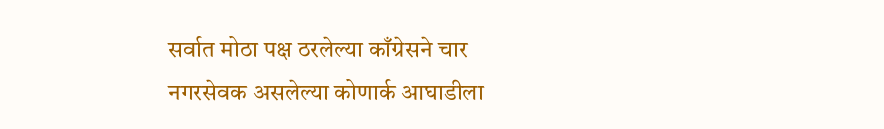सर्वात मोठा पक्ष ठरलेल्या काँग्रेसने चार नगरसेवक असलेल्या कोणार्क आघाडीला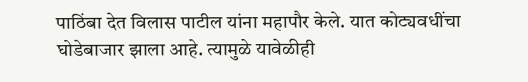पाठिंबा देत विलास पाटील यांना महापौर केले. यात कोट्यवधींचा घोडेबाजार झाला आहे. त्यामुळे यावेळीही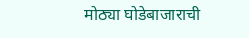मोठ्या घोडेबाजाराची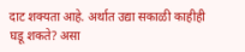दाट शक्यता आहे. अर्थात उद्या सकाळी काहीही घडू शकते? असा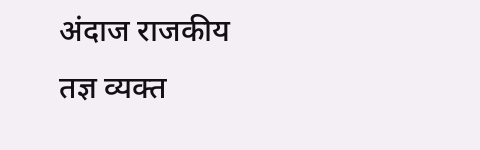अंदाज राजकीय तज्ञ व्यक्त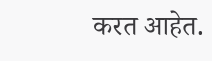करत आहेत.